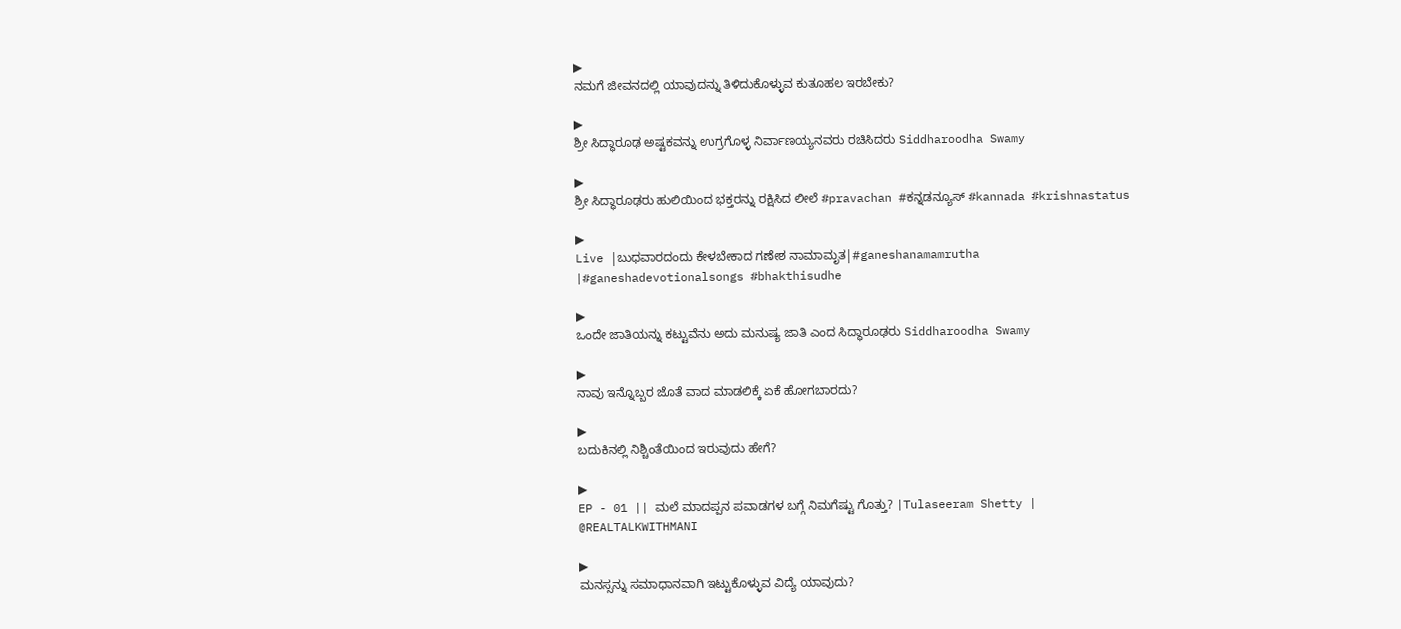▶
ನಮಗೆ ಜೀವನದಲ್ಲಿ ಯಾವುದನ್ನು ತಿಳಿದುಕೊಳ್ಳುವ ಕುತೂಹಲ ಇರಬೇಕು?

▶
ಶ್ರೀ ಸಿದ್ಧಾರೂಢ ಅಷ್ಟಕವನ್ನು ಉಗ್ರಗೊಳ್ಳ ನಿರ್ವಾಣಯ್ಯನವರು ರಚಿಸಿದರು Siddharoodha Swamy

▶
ಶ್ರೀ ಸಿದ್ಧಾರೂಢರು ಹುಲಿಯಿಂದ ಭಕ್ತರನ್ನು ರಕ್ಷಿಸಿದ ಲೀಲೆ #pravachan #ಕನ್ನಡನ್ಯೂಸ್ #kannada #krishnastatus

▶
Live |ಬುಧವಾರದಂದು ಕೇಳಬೇಕಾದ ಗಣೇಶ ನಾಮಾಮೃತ|#ganeshanamamrutha |#ganeshadevotionalsongs #bhakthisudhe

▶
ಒಂದೇ ಜಾತಿಯನ್ನು ಕಟ್ಟುವೆನು ಅದು ಮನುಷ್ಯ ಜಾತಿ ಎಂದ ಸಿದ್ಧಾರೂಢರು Siddharoodha Swamy

▶
ನಾವು ಇನ್ನೊಬ್ಬರ ಜೊತೆ ವಾದ ಮಾಡಲಿಕ್ಕೆ ಏಕೆ ಹೋಗಬಾರದು?

▶
ಬದುಕಿನಲ್ಲಿ ನಿಶ್ಚಿಂತೆಯಿಂದ ಇರುವುದು ಹೇಗೆ?

▶
EP - 01 || ಮಲೆ ಮಾದಪ್ಪನ ಪವಾಡಗಳ ಬಗ್ಗೆ ನಿಮಗೆಷ್ಟು ಗೊತ್ತು? |Tulaseeram Shetty | @REALTALKWITHMANI

▶
ಮನಸ್ಸನ್ನು ಸಮಾಧಾನವಾಗಿ ಇಟ್ಟುಕೊಳ್ಳುವ ವಿದ್ಯೆ ಯಾವುದು?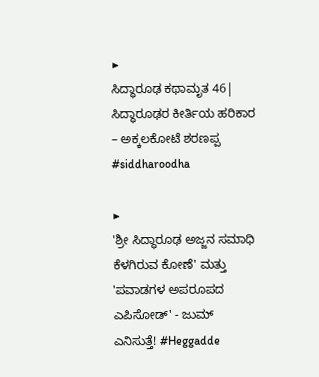▶
ಸಿದ್ಧಾರೂಢ ಕಥಾಮೃತ 46| ಸಿದ್ಧಾರೂಢರ ಕೀರ್ತಿಯ ಹರಿಕಾರ – ಅಕ್ಕಲಕೋಟೆ ಶರಣಪ್ಪ #siddharoodha

▶
'ಶ್ರೀ ಸಿದ್ಧಾರೂಢ ಅಜ್ಜನ ಸಮಾಧಿ ಕೆಳಗಿರುವ ಕೋಣೆ' ಮತ್ತು 'ಪವಾಡಗಳ ಅಪರೂಪದ ಎಪಿಸೋಡ್' - ಜುಮ್ ಎನಿಸುತ್ತೆ! #Heggadde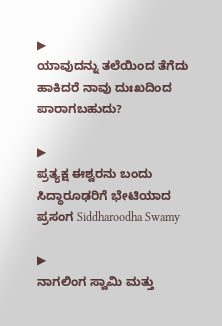▶
ಯಾವುದನ್ನು ತಲೆಯಿಂದ ತೆಗೆದು ಹಾಕಿದರೆ ನಾವು ದುಃಖದಿಂದ ಪಾರಾಗಬಹುದು?

▶
ಪ್ರತ್ಯಕ್ಷ ಈಶ್ವರನು ಬಂದು ಸಿದ್ಧಾರೂಢರಿಗೆ ಭೇಟಿಯಾದ ಪ್ರಸಂಗ Siddharoodha Swamy

▶
ನಾಗಲಿಂಗ ಸ್ವಾಮಿ ಮತ್ತು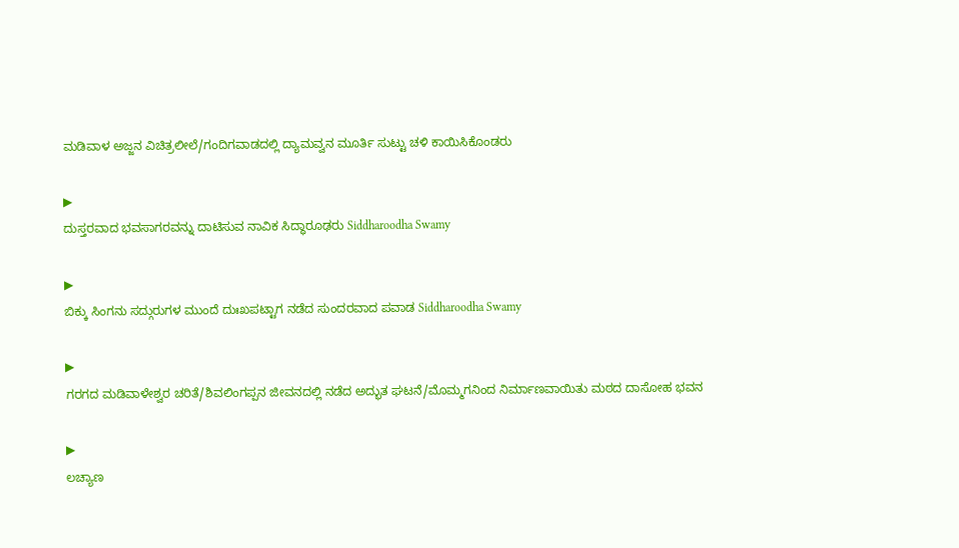ಮಡಿವಾಳ ಅಜ್ಜನ ವಿಚಿತ್ರಲೀಲೆ/ಗಂದಿಗವಾಡದಲ್ಲಿ ದ್ಯಾಮವ್ವನ ಮೂರ್ತಿ ಸುಟ್ಟು ಚಳಿ ಕಾಯಿಸಿಕೊಂಡರು

▶
ದುಸ್ತರವಾದ ಭವಸಾಗರವನ್ನು ದಾಟಿಸುವ ನಾವಿಕ ಸಿದ್ಧಾರೂಢರು Siddharoodha Swamy

▶
ಬಿಕ್ಕು ಸಿಂಗನು ಸದ್ಗುರುಗಳ ಮುಂದೆ ದುಃಖಪಟ್ಟಾಗ ನಡೆದ ಸುಂದರವಾದ ಪವಾಡ Siddharoodha Swamy

▶
ಗರಗದ ಮಡಿವಾಳೇಶ್ವರ ಚರಿತೆ/ಶಿವಲಿಂಗಪ್ಪನ ಜೀವನದಲ್ಲಿ ನಡೆದ ಅದ್ಭುತ ಘಟನೆ/ಮೊಮ್ಮಗನಿಂದ ನಿರ್ಮಾಣವಾಯಿತು ಮಠದ ದಾಸೋಹ ಭವನ

▶
ಲಚ್ಯಾಣ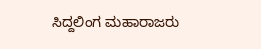ಸಿದ್ದಲಿಂಗ ಮಹಾರಾಜರು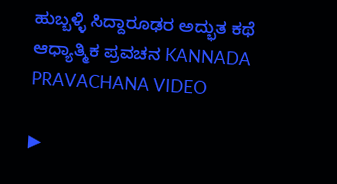ಹುಬ್ಬಳ್ಳಿ ಸಿದ್ದಾರೂಢರ ಅದ್ಭುತ ಕಥೆ ಆಧ್ಯಾತ್ಮಿಕ ಪ್ರವಚನ KANNADA PRAVACHANA VIDEO

▶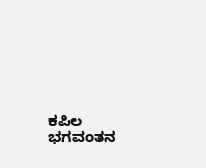ಕಪಿಲ ಭಗವಂತನ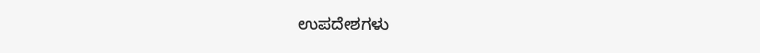ಉಪದೇಶಗಳು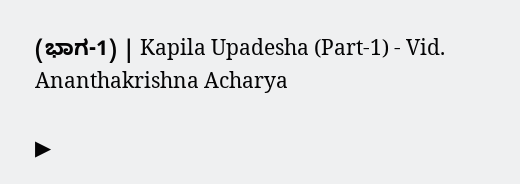(ಭಾಗ-1) | Kapila Upadesha (Part-1) - Vid. Ananthakrishna Acharya

▶